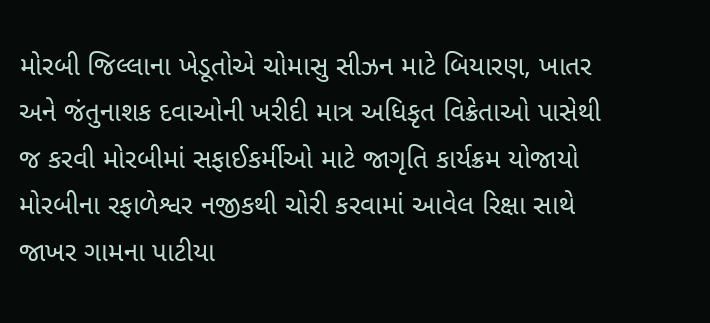મોરબી જિલ્લાના ખેડૂતોએ ચોમાસુ સીઝન માટે બિયારણ, ખાતર અને જંતુનાશક દવાઓની ખરીદી માત્ર અધિકૃત વિક્રેતાઓ પાસેથી જ કરવી મોરબીમાં સફાઈકર્મીઓ માટે જાગૃતિ કાર્યક્રમ યોજાયો મોરબીના રફાળેશ્વર નજીકથી ચોરી કરવામાં આવેલ રિક્ષા સાથે જાખર ગામના પાટીયા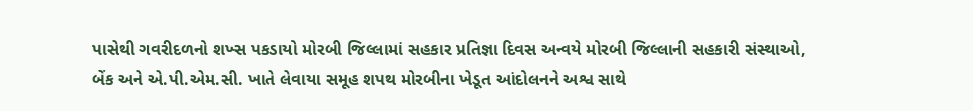પાસેથી ગવરીદળનો શખ્સ પકડાયો મોરબી જિલ્લામાં સહકાર પ્રતિજ્ઞા દિવસ અન્વયે મોરબી જિલ્લાની સહકારી સંસ્થાઓ, બેંક અને એ.પી.એમ.સી. ખાતે લેવાયા સમૂહ શપથ મોરબીના ખેડૂત આંદોલનને અશ્વ સાથે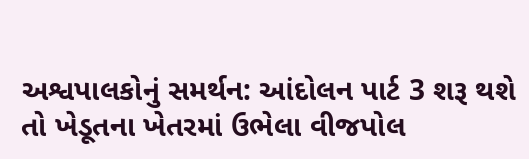અશ્વપાલકોનું સમર્થન: આંદોલન પાર્ટ 3 શરૂ થશે તો ખેડૂતના ખેતરમાં ઉભેલા વીજપોલ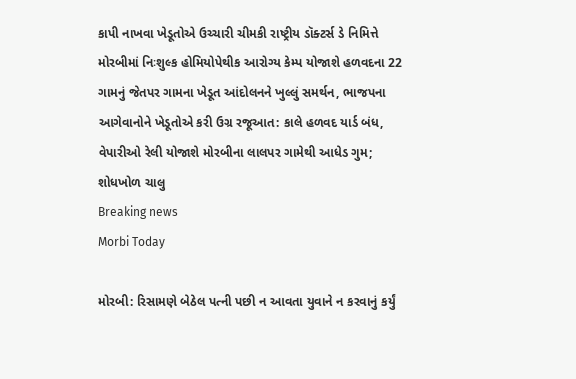કાપી નાખવા ખેડૂતોએ ઉચ્ચારી ચીમકી રાષ્ટ્રીય ડૉક્ટર્સ ડે નિમિત્તે મોરબીમાં નિઃશુલ્ક હોમિયોપેથીક આરોગ્ય કેમ્પ યોજાશે હળવદના 22 ગામનું જેતપર ગામના ખેડૂત આંદોલનને ખુલ્લું સમર્થન, ભાજપના આગેવાનોને ખેડૂતોએ કરી ઉગ્ર રજૂઆત: કાલે હળવદ યાર્ડ બંધ, વેપારીઓ રેલી યોજાશે મોરબીના લાલપર ગામેથી આધેડ ગુમ; શોધખોળ ચાલુ
Breaking news
Morbi Today

મોરબી: રિસામણે બેઠેલ પત્ની પછી ન આવતા યુવાને ન કરવાનું કર્યું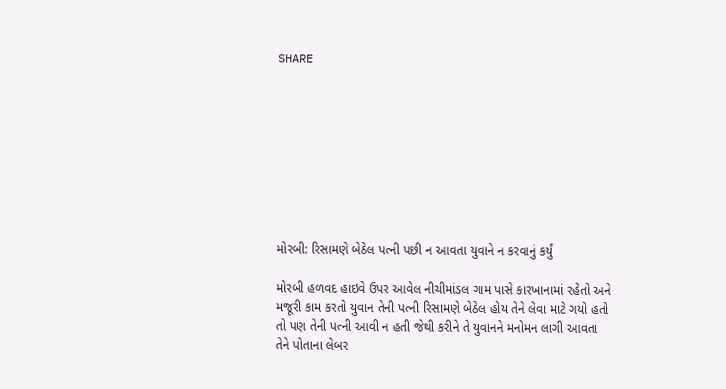SHARE









મોરબી: રિસામણે બેઠેલ પત્ની પછી ન આવતા યુવાને ન કરવાનું કર્યું

મોરબી હળવદ હાઇવે ઉપર આવેલ નીચીમાંડલ ગામ પાસે કારખાનામાં રહેતો અને મજૂરી કામ કરતો યુવાન તેની પત્ની રિસામણે બેઠેલ હોય તેને લેવા માટે ગયો હતો તો પણ તેની પત્ની આવી ન હતી જેથી કરીને તે યુવાનને મનોમન લાગી આવતા તેને પોતાના લેબર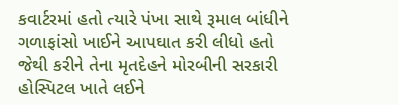કવાર્ટરમાં હતો ત્યારે પંખા સાથે રૂમાલ બાંધીને ગળાફાંસો ખાઈને આપઘાત કરી લીધો હતો જેથી કરીને તેના મૃતદેહને મોરબીની સરકારી હોસ્પિટલ ખાતે લઈને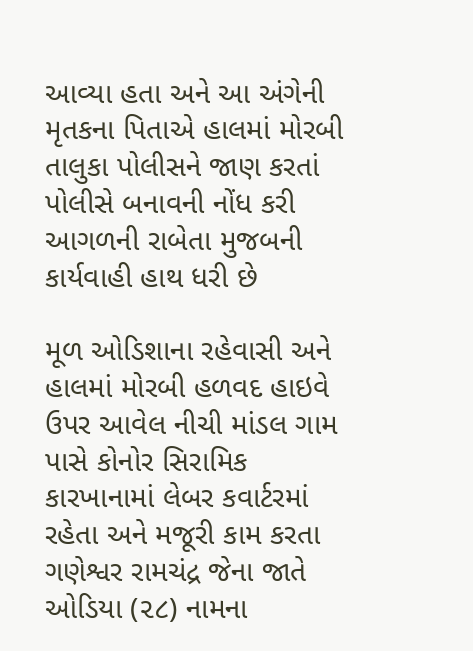આવ્યા હતા અને આ અંગેની મૃતકના પિતાએ હાલમાં મોરબી તાલુકા પોલીસને જાણ કરતાં પોલીસે બનાવની નોંધ કરી આગળની રાબેતા મુજબની કાર્યવાહી હાથ ધરી છે

મૂળ ઓડિશાના રહેવાસી અને હાલમાં મોરબી હળવદ હાઇવે ઉપર આવેલ નીચી માંડલ ગામ પાસે કોનોર સિરામિક કારખાનામાં લેબર કવાર્ટરમાં રહેતા અને મજૂરી કામ કરતા ગણેશ્વર રામચંદ્ર જેના જાતે ઓડિયા (૨૮) નામના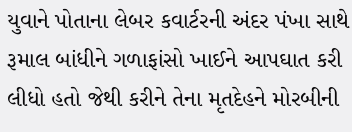યુવાને પોતાના લેબર કવાર્ટરની અંદર પંખા સાથે રૂમાલ બાંધીને ગળાફાંસો ખાઈને આપઘાત કરી લીધો હતો જેથી કરીને તેના મૃતદેહને મોરબીની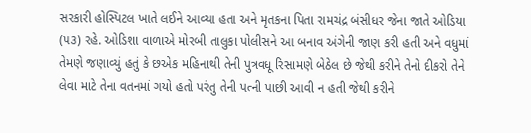સરકારી હોસ્પિટલ ખાતે લઈને આવ્યા હતા અને મૃતકના પિતા રામચંદ્ર બંસીધર જેના જાતે ઓડિયા (૫૩) રહે. ઓડિશા વાળાએ મોરબી તાલુકા પોલીસને આ બનાવ અંગેની જાણ કરી હતી અને વધુમાં તેમણે જણાવ્યું હતું કે છએક મહિનાથી તેની પુત્રવધૂ રિસામણે બેઠેલ છે જેથી કરીને તેનો દીકરો તેને લેવા માટે તેના વતનમાં ગયો હતો પરંતુ તેની પત્ની પાછી આવી ન હતી જેથી કરીને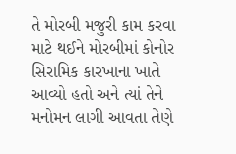તે મોરબી મજુરી કામ કરવા માટે થઈને મોરબીમાં કોનોર સિરામિક કારખાના ખાતે આવ્યો હતો અને ત્યાં તેને મનોમન લાગી આવતા તેણે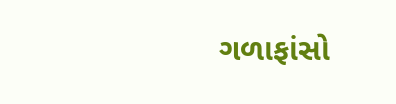ગળાફાંસો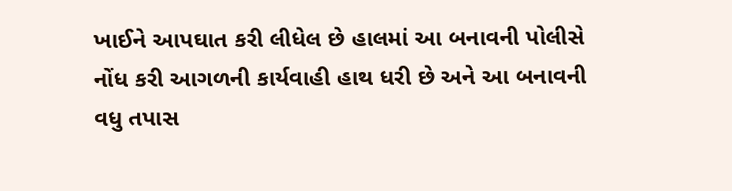ખાઈને આપઘાત કરી લીધેલ છે હાલમાં આ બનાવની પોલીસે નોંધ કરી આગળની કાર્યવાહી હાથ ધરી છે અને આ બનાવની વધુ તપાસ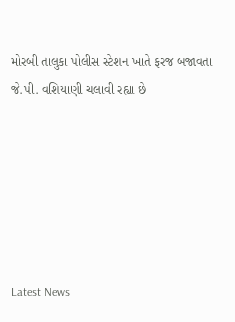મોરબી તાલુકા પોલીસ સ્ટેશન ખાતે ફરજ બજાવતા જે.પી. વશિયાણી ચલાવી રહ્યા છે






Latest News